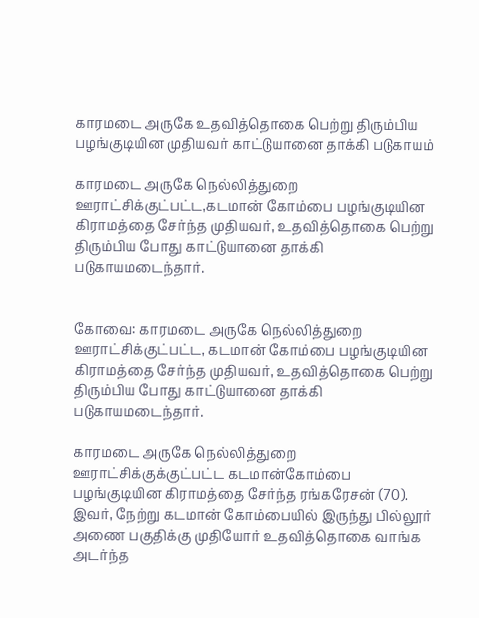காரமடை அருகே உதவித்தொகை பெற்று திரும்பிய பழங்குடியின முதியவர் காட்டுயானை தாக்கி படுகாயம்

காரமடை அருகே நெல்லித்துறை ஊராட்சிக்குட்பட்ட,கடமான் கோம்பை பழங்குடியின கிராமத்தை சேர்ந்த முதியவர், உதவித்தொகை பெற்று திரும்பிய போது காட்டுயானை தாக்கி படுகாயமடைந்தார்.


கோவை: காரமடை அருகே நெல்லித்துறை ஊராட்சிக்குட்பட்ட, கடமான் கோம்பை பழங்குடியின கிராமத்தை சேர்ந்த முதியவர், உதவித்தொகை பெற்று திரும்பிய போது காட்டுயானை தாக்கி படுகாயமடைந்தார்.

காரமடை அருகே நெல்லித்துறை ஊராட்சிக்குக்குட்பட்ட கடமான்கோம்பை பழங்குடியின கிராமத்தை சேர்ந்த ரங்கரேசன் (70). இவர், நேற்று கடமான் கோம்பையில் இருந்து பில்லூர் அணை பகுதிக்கு முதியோர் உதவித்தொகை வாங்க அடர்ந்த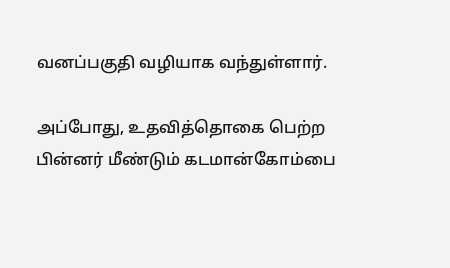வனப்பகுதி வழியாக வந்துள்ளார்.

அப்போது, உதவித்தொகை பெற்ற பின்னர் மீண்டும் கடமான்கோம்பை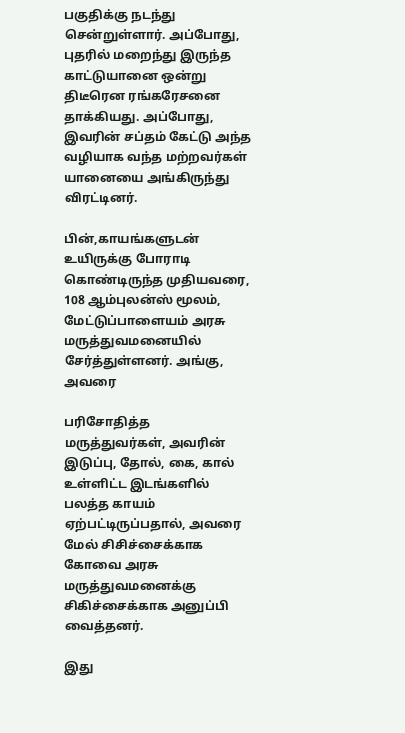பகுதிக்கு நடந்து சென்றுள்ளார். அப்போது, புதரில் மறைந்து இருந்த காட்டுயானை ஒன்று திடீரென ரங்கரேசனை தாக்கியது. அப்போது, இவரின் சப்தம் கேட்டு அந்த வழியாக வந்த மற்றவர்கள் யானையை அங்கிருந்து விரட்டினர்.

பின்,காயங்களுடன் உயிருக்கு போராடி கொண்டிருந்த முதியவரை, 108 ஆம்புலன்ஸ் மூலம், மேட்டுப்பாளையம் அரசு மருத்துவமனையில் சேர்த்துள்ளனர். அங்கு, அவரை

பரிசோதித்த மருத்துவர்கள், அவரின் இடுப்பு, தோல், கை, கால் உள்ளிட்ட இடங்களில் பலத்த காயம் ஏற்பட்டிருப்பதால், அவரை மேல் சிசிச்சைக்காக கோவை அரசு மருத்துவமனைக்கு சிகிச்சைக்காக அனுப்பி வைத்தனர்.

இது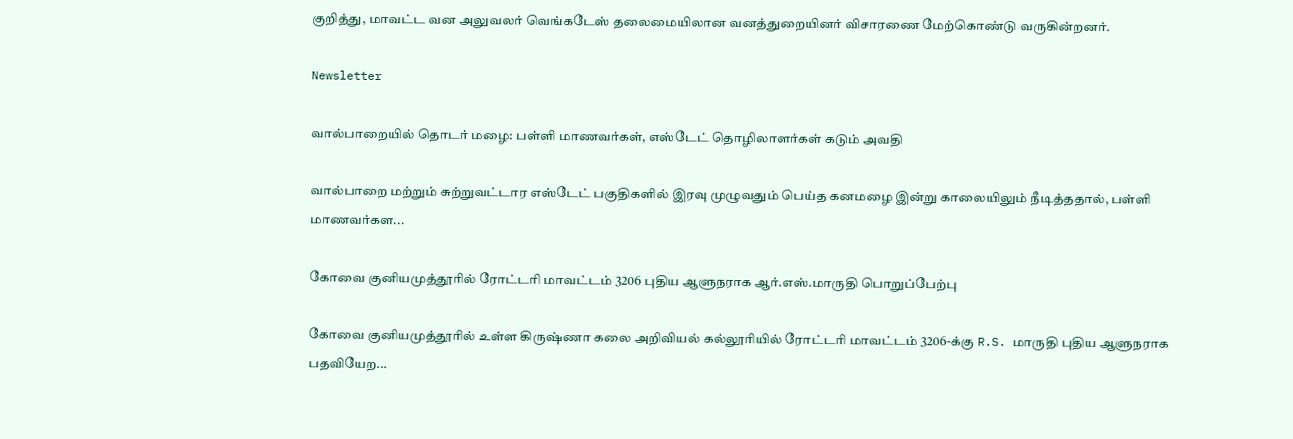குறித்து, மாவட்ட வன அலுவலர் வெங்கடேஸ் தலைமையிலான வனத்துறையினர் விசாரணை மேற்கொண்டு வருகின்றனர்.

Newsletter

வால்பாறையில் தொடர் மழை: பள்ளி மாணவர்கள், எஸ்டேட் தொழிலாளர்கள் கடும் அவதி

வால்பாறை மற்றும் சுற்றுவட்டார எஸ்டேட் பகுதிகளில் இரவு முழுவதும் பெய்த கனமழை இன்று காலையிலும் நீடித்ததால், பள்ளி மாணவர்கள...

கோவை குனியமுத்தூரில் ரோட்டரி மாவட்டம் 3206 புதிய ஆளுநராக ஆர்.எஸ்.மாருதி பொறுப்பேற்பு

கோவை குனியமுத்தூரில் உள்ள கிருஷ்ணா கலை அறிவியல் கல்லூரியில் ரோட்டரி மாவட்டம் 3206-க்கு R.S. மாருதி புதிய ஆளுநராக பதவியேற...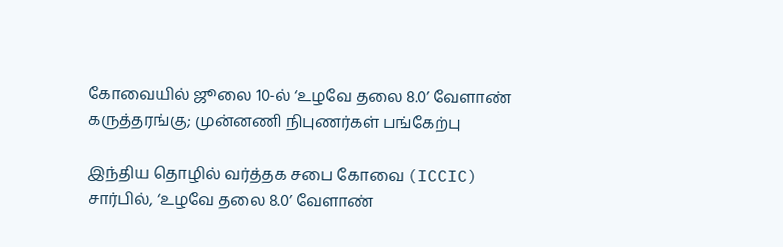கோவையில் ஜூலை 10-ல் ‘உழவே தலை 8.0’ வேளாண் கருத்தரங்கு; முன்னணி நிபுணர்கள் பங்கேற்பு

இந்திய தொழில் வர்த்தக சபை கோவை (ICCIC) சார்பில், ‘உழவே தலை 8.0’ வேளாண்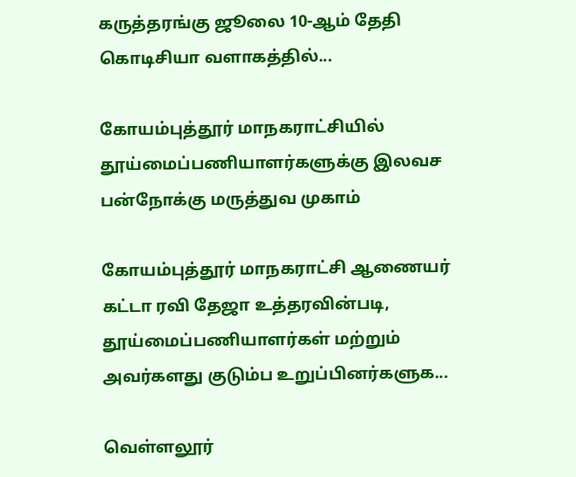கருத்தரங்கு ஜூலை 10-ஆம் தேதி கொடிசியா வளாகத்தில்...

கோயம்புத்தூர் மாநகராட்சியில் தூய்மைப்பணியாளர்களுக்கு இலவச பன்நோக்கு மருத்துவ முகாம்

கோயம்புத்தூர் மாநகராட்சி ஆணையர் கட்டா ரவி தேஜா உத்தரவின்படி, தூய்மைப்பணியாளர்கள் மற்றும் அவர்களது குடும்ப உறுப்பினர்களுக...

வெள்ளலூர்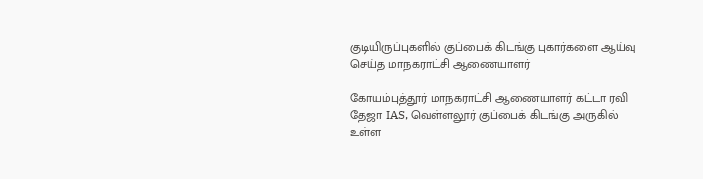குடியிருப்புகளில் குப்பைக் கிடங்கு புகார்களை ஆய்வு செய்த மாநகராட்சி ஆணையாளர்

கோயம்புத்தூர் மாநகராட்சி ஆணையாளர் கட்டா ரவி தேஜா IAS, வெள்ளலூர் குப்பைக் கிடங்கு அருகில் உள்ள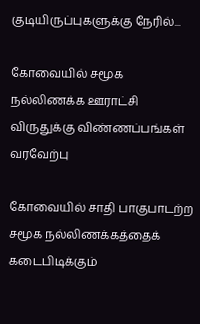குடியிருப்புகளுக்கு நேரில்...

கோவையில் சமூக நல்லிணக்க ஊராட்சி விருதுக்கு விண்ணப்பங்கள் வரவேற்பு

கோவையில் சாதி பாகுபாடற்ற சமூக நல்லிணக்கத்தைக் கடைபிடிக்கும்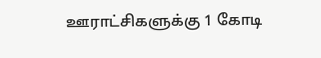ஊராட்சிகளுக்கு 1 கோடி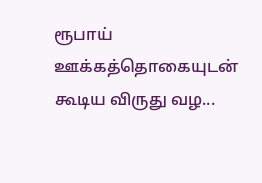ரூபாய் ஊக்கத்தொகையுடன் கூடிய விருது வழ...